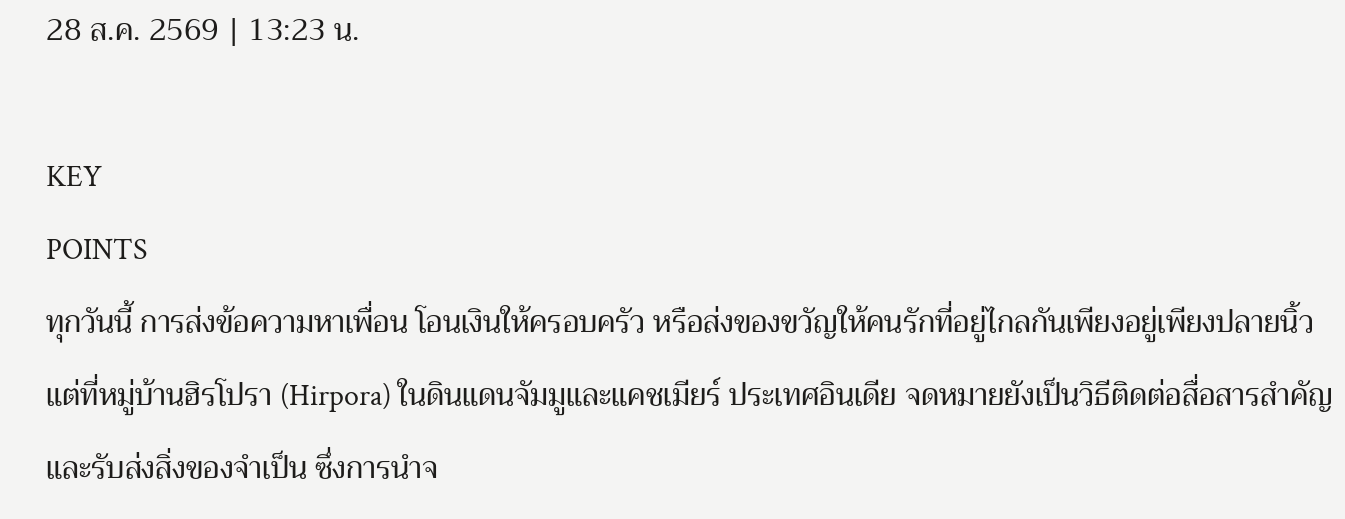28 ส.ค. 2569 | 13:23 น.

KEY
POINTS
ทุกวันนี้ การส่งข้อความหาเพื่อน โอนเงินให้ครอบครัว หรือส่งของขวัญให้คนรักที่อยู่ไกลกันเพียงอยู่เพียงปลายนิ้ว
แต่ที่หมู่บ้านฮิรโปรา (Hirpora) ในดินแดนจัมมูและแคชเมียร์ ประเทศอินเดีย จดหมายยังเป็นวิธีติดต่อสื่อสารสำคัญและรับส่งสิ่งของจำเป็น ซึ่งการนำจ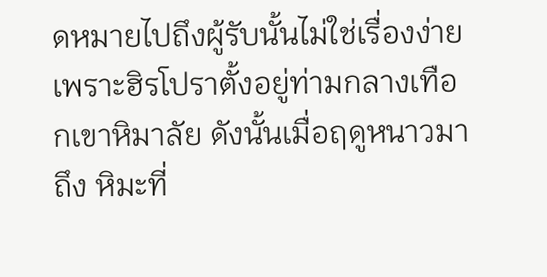ดหมายไปถึงผู้รับนั้นไม่ใช่เรื่องง่าย เพราะฮิรโปราตั้งอยู่ท่ามกลางเทือกเขาหิมาลัย ดังนั้นเมื่อฤดูหนาวมาถึง หิมะที่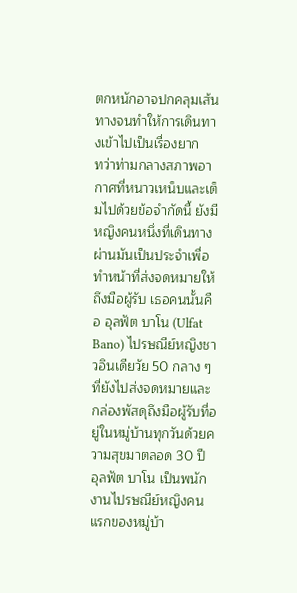ตกหนักอาจปกคลุมเส้นทางจนทำให้การเดินทางเข้าไปเป็นเรื่องยาก
ทว่าท่ามกลางสภาพอากาศที่หนาวเหน็บและเต็มไปด้วยข้อจำกัดนี้ ยังมีหญิงคนหนึ่งที่เดินทางผ่านมันเป็นประจำเพื่อทำหน้าที่ส่งจดหมายให้ถึงมือผู้รับ เธอคนนั้นคือ อุลฟัต บาโน (Ulfat Bano) ไปรษณีย์หญิงชาวอินเดียวัย 50 กลาง ๆ ที่ยังไปส่งจดหมายและกล่องพัสดุถึงมือผู้รับที่อยู่ในหมู่บ้านทุกวันด้วยความสุขมาตลอด 30 ปี
อุลฟัต บาโน เป็นพนักงานไปรษณีย์หญิงคนแรกของหมู่บ้า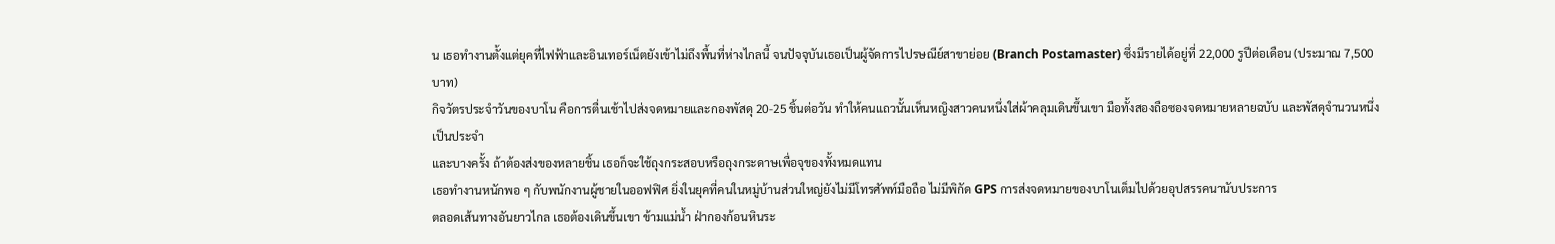น เธอทำงานตั้งแต่ยุคที่ไฟฟ้าและอินเทอร์เน็ตยังเข้าไม่ถึงพื้นที่ห่างไกลนี้ จนปัจจุบันเธอเป็นผู้จัดการไปรษณีย์สาขาย่อย (Branch Postamaster) ซึ่งมีรายได้อยู่ที่ 22,000 รูปีต่อเดือน (ประมาณ 7,500 บาท)
กิจวัตรประจำวันของบาโน คือการตื่นเช้าไปส่งจดหมายและกองพัสดุ 20-25 ชิ้นต่อวัน ทำให้คนแถวนั้นเห็นหญิงสาวคนหนึ่งใส่ผ้าคลุมเดินขึ้นเขา มือทั้งสองถือซองจดหมายหลายฉบับ และพัสดุจำนวนหนึ่งเป็นประจำ
และบางครั้ง ถ้าต้องส่งของหลายชิ้น เธอก็จะใช้ถุงกระสอบหรือถุงกระดาษเพื่อจุของทั้งหมดแทน
เธอทำงานหนักพอ ๆ กับพนักงานผู้ชายในออฟฟิศ ยิ่งในยุคที่คนในหมู่บ้านส่วนใหญ่ยังไม่มีโทรศัพท์มือถือ ไม่มีพิกัด GPS การส่งจดหมายของบาโนเต็มไปด้วยอุปสรรคนานับประการ
ตลอดเส้นทางอันยาวไกล เธอต้องเดินขึ้นเขา ข้ามแม่น้ำ ฝ่ากองก้อนหินระ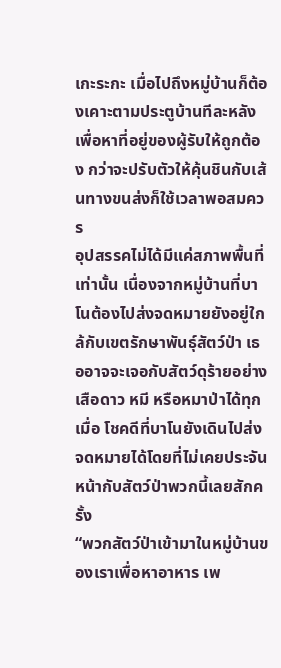เกะระกะ เมื่อไปถึงหมู่บ้านก็ต้องเคาะตามประตูบ้านทีละหลัง เพื่อหาที่อยู่ของผู้รับให้ถูกต้อง กว่าจะปรับตัวให้คุ้นชินกับเส้นทางขนส่งก็ใช้เวลาพอสมควร
อุปสรรคไม่ได้มีแค่สภาพพื้นที่เท่านั้น เนื่องจากหมู่บ้านที่บาโนต้องไปส่งจดหมายยังอยู่ใกล้กับเขตรักษาพันธุ์สัตว์ป่า เธออาจจะเจอกับสัตว์ดุร้ายอย่างเสือดาว หมี หรือหมาป่าได้ทุกเมื่อ โชคดีที่บาโนยังเดินไปส่งจดหมายได้โดยที่ไม่เคยประจันหน้ากับสัตว์ป่าพวกนี้เลยสักครั้ง
“พวกสัตว์ป่าเข้ามาในหมู่บ้านของเราเพื่อหาอาหาร เพ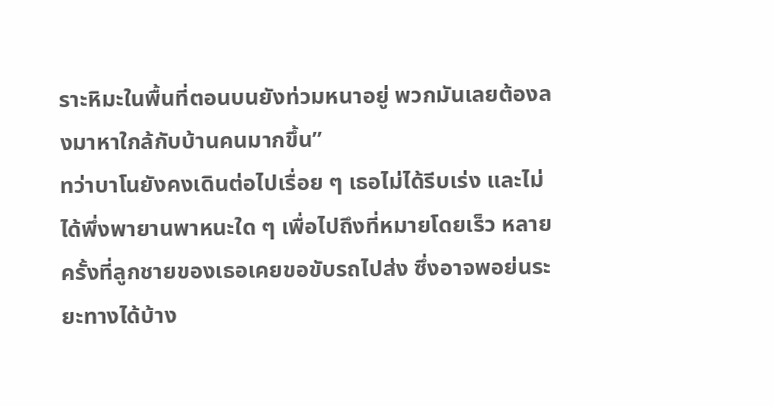ราะหิมะในพื้นที่ตอนบนยังท่วมหนาอยู่ พวกมันเลยต้องลงมาหาใกล้กับบ้านคนมากขึ้น”
ทว่าบาโนยังคงเดินต่อไปเรื่อย ๆ เธอไม่ได้รีบเร่ง และไม่ได้พึ่งพายานพาหนะใด ๆ เพื่อไปถึงที่หมายโดยเร็ว หลายครั้งที่ลูกชายของเธอเคยขอขับรถไปส่ง ซึ่งอาจพอย่นระยะทางได้บ้าง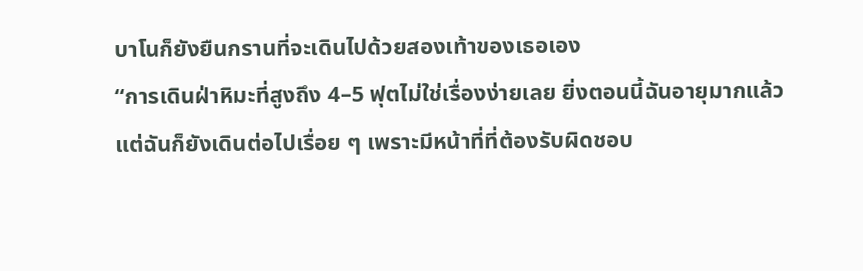บาโนก็ยังยืนกรานที่จะเดินไปด้วยสองเท้าของเธอเอง
“การเดินฝ่าหิมะที่สูงถึง 4–5 ฟุตไม่ใช่เรื่องง่ายเลย ยิ่งตอนนี้ฉันอายุมากแล้ว แต่ฉันก็ยังเดินต่อไปเรื่อย ๆ เพราะมีหน้าที่ที่ต้องรับผิดชอบ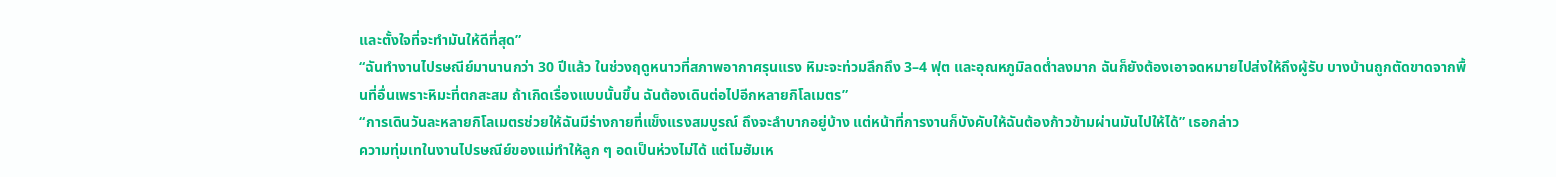และตั้งใจที่จะทำมันให้ดีที่สุด”
“ฉันทำงานไปรษณีย์มานานกว่า 30 ปีแล้ว ในช่วงฤดูหนาวที่สภาพอากาศรุนแรง หิมะจะท่วมลึกถึง 3–4 ฟุต และอุณหภูมิลดต่ำลงมาก ฉันก็ยังต้องเอาจดหมายไปส่งให้ถึงผู้รับ บางบ้านถูกตัดขาดจากพื้นที่อื่นเพราะหิมะที่ตกสะสม ถ้าเกิดเรื่องแบบนั้นขึ้น ฉันต้องเดินต่อไปอีกหลายกิโลเมตร”
“การเดินวันละหลายกิโลเมตรช่วยให้ฉันมีร่างกายที่แข็งแรงสมบูรณ์ ถึงจะลำบากอยู่บ้าง แต่หน้าที่การงานก็บังคับให้ฉันต้องก้าวข้ามผ่านมันไปให้ได้” เธอกล่าว
ความทุ่มเทในงานไปรษณีย์ของแม่ทำให้ลูก ๆ อดเป็นห่วงไม่ได้ แต่โมฮัมเห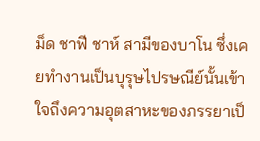ม็ด ชาฟี ชาห์ สามีของบาโน ซึ่งเคยทำงานเป็นบุรุษไปรษณีย์นั้นเข้าใจถึงความอุตสาหะของภรรยาเป็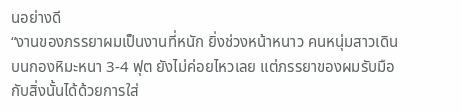นอย่างดี
“งานของภรรยาผมเป็นงานที่หนัก ยิ่งช่วงหน้าหนาว คนหนุ่มสาวเดินบนกองหิมะหนา 3-4 ฟุต ยังไม่ค่อยไหวเลย แต่ภรรยาของผมรับมือกับสิ่งนั้นได้ด้วยการใส่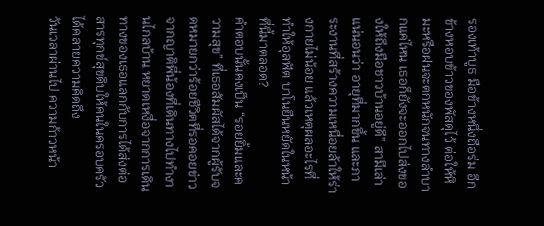รองเท้าบูธ มือข้างหนึ่งถือร่ม อีกข้างหอบข้าวของพัสดุไว้ ต่อให้หิมะหรือฝนจะตกหนักจนทางลำบากแค่ไหน เธอก็ยังจะออกไปส่งของให้ถึงมือชาวบ้านอยู่ดี” สามีเล่า
แน่นอนว่า อายุที่มากขึ้น และภาระงานที่สร้างความเหนื่อยล้าให้ร่างกายไม่น้อย แล้วเหตุผลอะไรที่ทำให้อุลฟัต บาโนยืนหยัดในหน้าที่นี้มาตลอด?
คำตอบนั้นคงเป็น “รอยยิ้มและความสุข” ที่เธอสัมผัสได้จากผู้รับจดหมายกว่าร้อยชีวิตที่รอคอยข่าวจากญาติพี่น้องที่เดินทางไปทำงานไกลบ้าน หยาดเหงื่อจากการเดินทางของเธอแลกกับการได้ส่งต่อสารทุกข์สุขดิบให้คนในครอบครัวได้คลายความคิดถึง
วันเวลาผ่านไป ความก้าวหน้า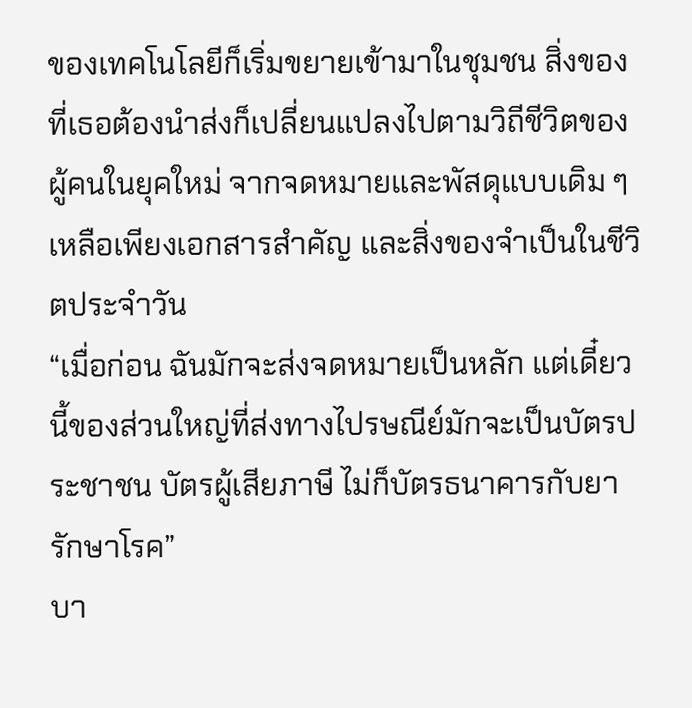ของเทคโนโลยีก็เริ่มขยายเข้ามาในชุมชน สิ่งของที่เธอต้องนำส่งก็เปลี่ยนแปลงไปตามวิถีชีวิตของผู้คนในยุคใหม่ จากจดหมายและพัสดุแบบเดิม ๆ เหลือเพียงเอกสารสำคัญ และสิ่งของจำเป็นในชีวิตประจำวัน
“เมื่อก่อน ฉันมักจะส่งจดหมายเป็นหลัก แต่เดี๋ยวนี้ของส่วนใหญ่ที่ส่งทางไปรษณีย์มักจะเป็นบัตรประชาชน บัตรผู้เสียภาษี ไม่ก็บัตรธนาคารกับยารักษาโรค”
บา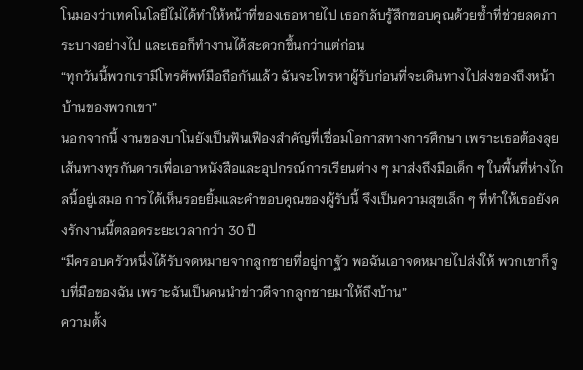โนมองว่าเทคโนโลยีไม่ได้ทำให้หน้าที่ของเธอหายไป เธอกลับรู้สึกขอบคุณด้วยซ้ำที่ช่วยลดภาระบางอย่างไป และเธอก็ทำงานได้สะดวกขึ้นกว่าแต่ก่อน
“ทุกวันนี้พวกเรามีโทรศัพท์มือถือกันแล้ว ฉันจะโทรหาผู้รับก่อนที่จะเดินทางไปส่งของถึงหน้าบ้านของพวกเขา”
นอกจากนี้ งานของบาโนยังเป็นฟันเฟืองสำคัญที่เชื่อมโอกาสทางการศึกษา เพราะเธอต้องลุยเส้นทางทุรกันดารเพื่อเอาหนังสือและอุปกรณ์การเรียนต่าง ๆ มาส่งถึงมือเด็ก ๆ ในพื้นที่ห่างไกลนี้อยู่เสมอ การได้เห็นรอยยิ้มและคำขอบคุณของผู้รับนี้ จึงเป็นความสุขเล็ก ๆ ที่ทำให้เธอยังคงรักงานนี้ตลอดระยะเวลากว่า 30 ปี
“มีครอบครัวหนึ่งได้รับจดหมายจากลูกชายที่อยู่กาฐัว พอฉันเอาจดหมายไปส่งให้ พวกเขาก็จูบที่มือของฉัน เพราะฉันเป็นคนนำข่าวดีจากลูกชายมาให้ถึงบ้าน”
ความตั้ง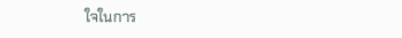ใจในการ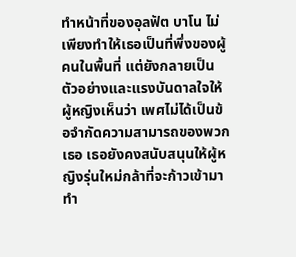ทำหน้าที่ของอุลฟัต บาโน ไม่เพียงทำให้เธอเป็นที่พึ่งของผู้คนในพื้นที่ แต่ยังกลายเป็นตัวอย่างและแรงบันดาลใจให้ผู้หญิงเห็นว่า เพศไม่ได้เป็นข้อจำกัดความสามารถของพวกเธอ เธอยังคงสนับสนุนให้ผู้หญิงรุ่นใหม่กล้าที่จะก้าวเข้ามาทำ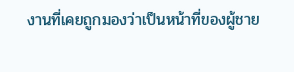งานที่เคยถูกมองว่าเป็นหน้าที่ของผู้ชาย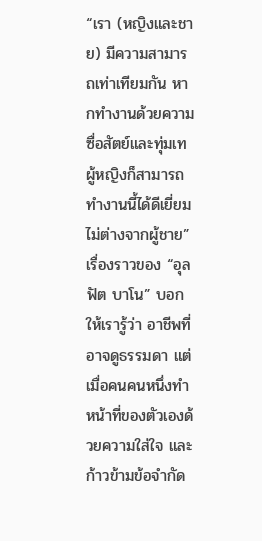“เรา (หญิงและชาย) มีความสามารถเท่าเทียมกัน หากทำงานด้วยความซื่อสัตย์และทุ่มเท ผู้หญิงก็สามารถทำงานนี้ได้ดีเยี่ยมไม่ต่างจากผู้ชาย”
เรื่องราวของ “อุลฟัต บาโน” บอกให้เรารู้ว่า อาชีพที่อาจดูธรรมดา แต่เมื่อคนคนหนึ่งทำหน้าที่ของตัวเองด้วยความใส่ใจ และก้าวข้ามข้อจำกัด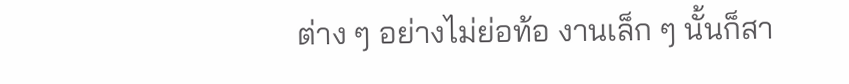ต่าง ๆ อย่างไม่ย่อท้อ งานเล็ก ๆ นั้นก็สา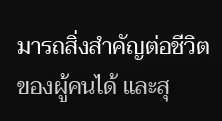มารถสิ่งสำคัญต่อชีวิตของผู้คนได้ และสุ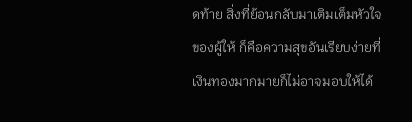ดท้าย สิ่งที่ย้อนกลับมาเติมเต็มหัวใจของผู้ให้ ก็คือความสุขอันเรียบง่ายที่เงินทองมากมายก็ไม่อาจมอบให้ได้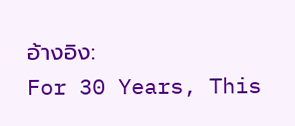อ้างอิง:
For 30 Years, This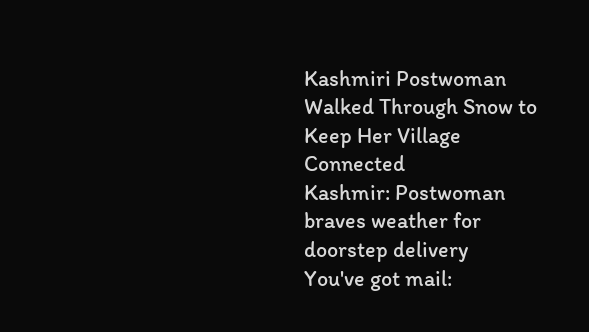Kashmiri Postwoman Walked Through Snow to Keep Her Village Connected
Kashmir: Postwoman braves weather for doorstep delivery
You've got mail: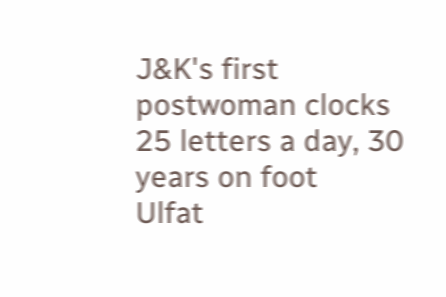J&K's first postwoman clocks 25 letters a day, 30 years on foot
Ulfat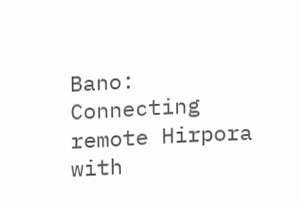Bano: Connecting remote Hirpora with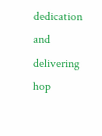dedication and delivering hop